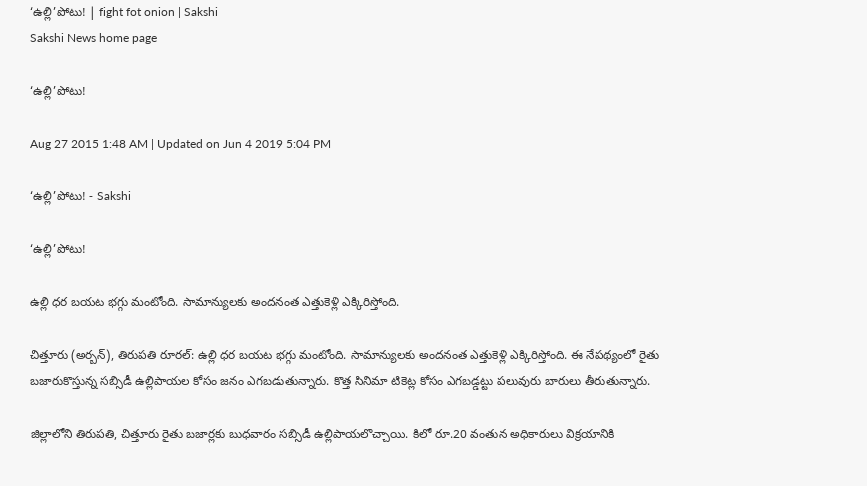‘ఉల్లి’పోటు! | fight fot onion | Sakshi
Sakshi News home page

‘ఉల్లి’పోటు!

Aug 27 2015 1:48 AM | Updated on Jun 4 2019 5:04 PM

‘ఉల్లి’పోటు! - Sakshi

‘ఉల్లి’పోటు!

ఉల్లి ధర బయట భగ్గు మంటోంది. సామాన్యులకు అందనంత ఎత్తుకెళ్లి ఎక్కిరిస్తోంది.

చిత్తూరు (అర్బన్), తిరుపతి రూరల్: ఉల్లి ధర బయట భగ్గు మంటోంది. సామాన్యులకు అందనంత ఎత్తుకెళ్లి ఎక్కిరిస్తోంది. ఈ నేపథ్యంలో రైతు బజారుకొస్తున్న సబ్సిడీ ఉల్లిపాయల కోసం జనం ఎగబడుతున్నారు. కొత్త సినిమా టికెట్ల కోసం ఎగబడ్డట్టు పలువురు బారులు తీరుతున్నారు.

జిల్లాలోని తిరుపతి, చిత్తూరు రైతు బజార్లకు బుధవారం సబ్సిడీ ఉల్లిపాయలొచ్చాయి. కిలో రూ.20 వంతున అధికారులు విక్రయానికి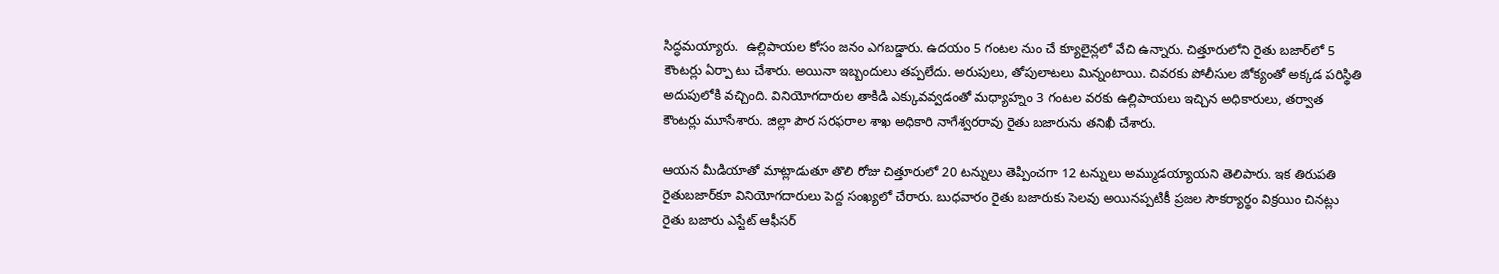సిద్ధమయ్యారు.  ఉల్లిపాయల కోసం జనం ఎగబడ్డారు. ఉదయం 5 గంటల నుం చే క్యూలైన్లలో వేచి ఉన్నారు. చిత్తూరులోని రైతు బజార్‌లో 5 కౌంటర్లు ఏర్పా టు చేశారు. అయినా ఇబ్బందులు తప్పలేదు. అరుపులు, తోపులాటలు మిన్నంటాయి. చివరకు పోలీసుల జోక్యంతో అక్కడ పరిస్థితి అదుపులోకి వచ్చింది. వినియోగదారుల తాకిడి ఎక్కువవ్వడంతో మధ్యాహ్నం 3 గంటల వరకు ఉల్లిపాయలు ఇచ్చిన అధికారులు, తర్వాత కౌంటర్లు మూసేశారు. జిల్లా పౌర సరఫరాల శాఖ అధికారి నాగేశ్వరరావు రైతు బజారును తనిఖీ చేశారు.

ఆయన మీడియాతో మాట్లాడుతూ తొలి రోజు చిత్తూరులో 20 టన్నులు తెప్పించగా 12 టన్నులు అమ్ముడయ్యాయని తెలిపారు. ఇక తిరుపతి రైతుబజార్‌కూ వినియోగదారులు పెద్ద సంఖ్యలో చేరారు. బుధవారం రైతు బజారుకు సెలవు అయినప్పటికీ ప్రజల సౌకర్యార్థం విక్రయిం చినట్లు రైతు బజారు ఎస్టేట్ ఆఫీసర్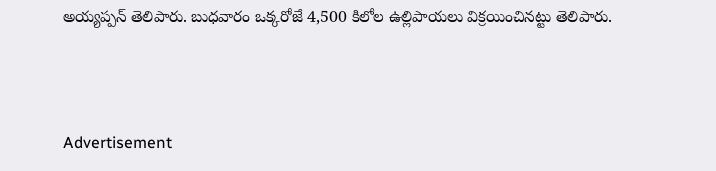అయ్యప్పన్ తెలిపారు. బుధవారం ఒక్కరోజే 4,500 కిలోల ఉల్లిపాయలు విక్రయించినట్టు తెలిపారు.



Advertisement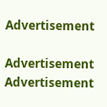Advertisement

Advertisement
Advertisement